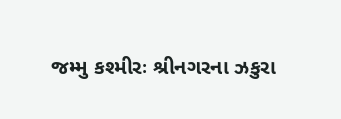જમ્મુ કશ્મીરઃ શ્રીનગરના ઝકુરા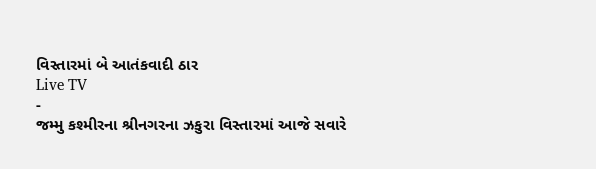વિસ્તારમાં બે આતંકવાદી ઠાર
Live TV
-
જમ્મુ કશ્મીરના શ્રીનગરના ઝકુરા વિસ્તારમાં આજે સવારે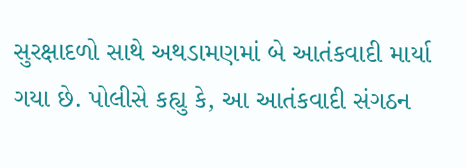સુરક્ષાદળો સાથે અથડામણમાં બે આતંકવાદી માર્યા ગયા છે. પોલીસે કહ્યુ કે, આ આતંકવાદી સંગઠન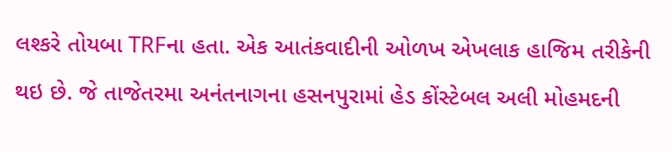લશ્કરે તોયબા TRFના હતા. એક આતંકવાદીની ઓળખ એખલાક હાજિમ તરીકેની થઇ છે. જે તાજેતરમા અનંતનાગના હસનપુરામાં હેડ કોંસ્ટેબલ અલી મોહમદની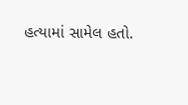હત્યામાં સામેલ હતો.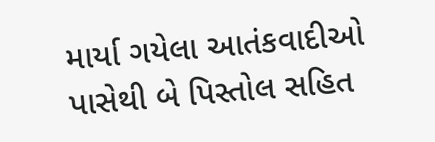માર્યા ગયેલા આતંકવાદીઓ પાસેથી બે પિસ્તોલ સહિત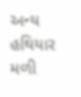અન્ય હથિયાર મળી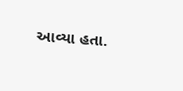આવ્યા હતા.